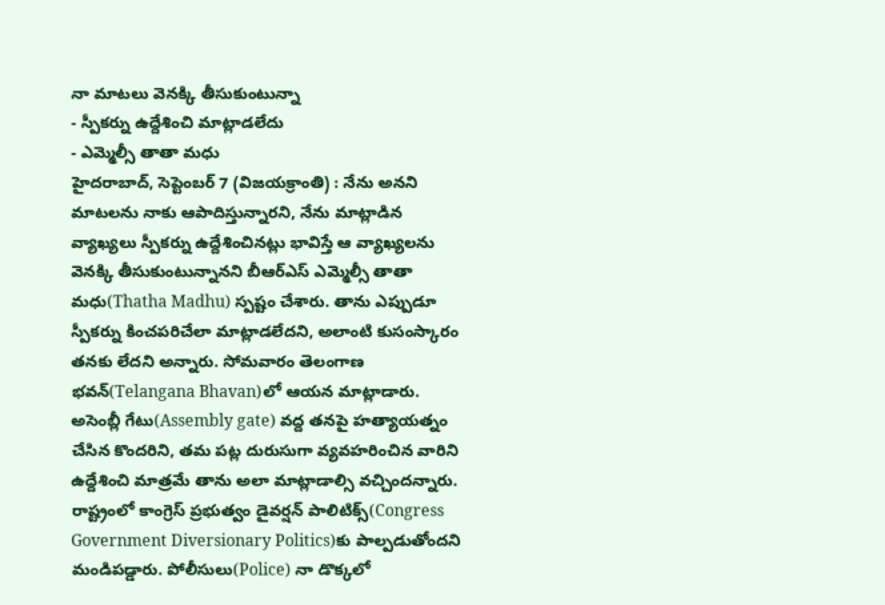నా మాటలు వెనక్కి తీసుకుంటున్నా
- స్పీకర్ను ఉద్దేశించి మాట్లాడలేదు
- ఎమ్మెల్సీ తాతా మధు
హైదరాబాద్, సెప్టెంబర్ 7 (విజయక్రాంతి) : నేను అనని మాటలను నాకు ఆపాదిస్తున్నారని, నేను మాట్లాడిన వ్యాఖ్యలు స్పీకర్ను ఉద్దేశించినట్లు భావిస్తే ఆ వ్యాఖ్యలను వెనక్కి తీసుకుంటున్నానని బీఆర్ఎస్ ఎమ్మెల్సీ తాతా మధు(Thatha Madhu) స్పష్టం చేశారు. తాను ఎప్పుడూ స్పీకర్ను కించపరిచేలా మాట్లాడలేదని, అలాంటి కుసంస్కారం తనకు లేదని అన్నారు. సోమవారం తెలంగాణ భవన్(Telangana Bhavan)లో ఆయన మాట్లాడారు. అసెంబ్లీ గేటు(Assembly gate) వద్ద తనపై హత్యాయత్నం చేసిన కొందరిని, తమ పట్ల దురుసుగా వ్యవహరించిన వారిని ఉద్దేశించి మాత్రమే తాను అలా మాట్లాడాల్సి వచ్చిందన్నారు.
రాష్ట్రంలో కాంగ్రెస్ ప్రభుత్వం డైవర్షన్ పాలిటిక్స్(Congress Government Diversionary Politics)కు పాల్పడుతోందని మండిపడ్డారు. పోలీసులు(Police) నా డొక్కలో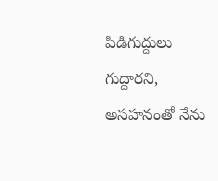పిడిగుద్దులు గుద్దారని, అసహనంతో నేను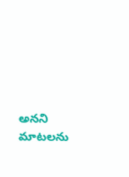అనని మాటలను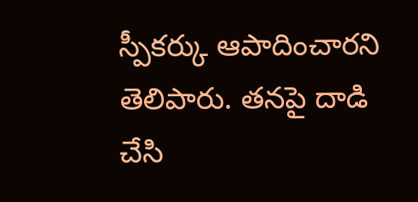స్పీకర్కు ఆపాదించారని తెలిపారు. తనపై దాడి చేసి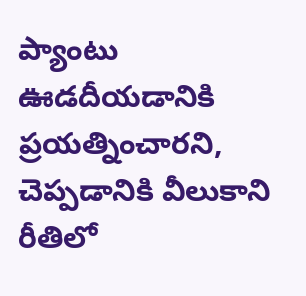ప్యాంటు ఊడదీయడానికి ప్రయత్నించారని, చెప్పడానికి వీలుకాని రీతిలో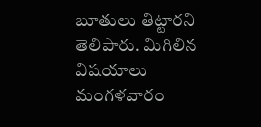బూతులు తిట్టారని తెలిపారు. మిగిలిన విషయాలు మంగళవారం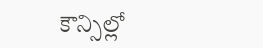కౌన్సిల్లో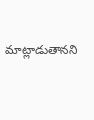మాట్లాడుతానని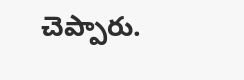చెప్పారు.